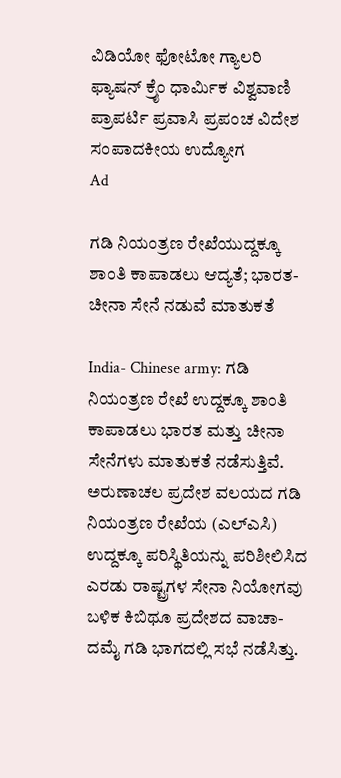ವಿಡಿಯೋ ಫೋಟೋ ಗ್ಯಾಲರಿ ಫ್ಯಾಷನ್ ಕ್ರೈಂ ಧಾರ್ಮಿಕ ವಿಶ್ವವಾಣಿ ಪ್ರಾಪರ್ಟಿ ಪ್ರವಾಸಿ ಪ್ರಪಂಚ ವಿದೇಶ ಸಂಪಾದಕೀಯ ಉದ್ಯೋಗ
Ad

ಗಡಿ ನಿಯಂತ್ರಣ ರೇಖೆಯುದ್ದಕ್ಕೂ ಶಾಂತಿ ಕಾಪಾಡಲು ಆದ್ಯತೆ; ಭಾರತ- ಚೀನಾ ಸೇನೆ ನಡುವೆ ಮಾತುಕತೆ

India- Chinese army: ಗಡಿ ನಿಯಂತ್ರಣ ರೇಖೆ ಉದ್ದಕ್ಕೂ ಶಾಂತಿ ಕಾಪಾಡಲು ಭಾರತ ಮತ್ತು ಚೀನಾ ಸೇನೆಗಳು ಮಾತುಕತೆ ನಡೆಸುತ್ತಿವೆ. ಅರುಣಾಚಲ ಪ್ರದೇಶ ವಲಯದ ಗಡಿ ನಿಯಂತ್ರಣ ರೇಖೆಯ (ಎಲ್‌ಎಸಿ) ಉದ್ದಕ್ಕೂ ಪರಿಸ್ಥಿತಿಯನ್ನು ಪರಿಶೀಲಿಸಿದ ಎರಡು ರಾಷ್ಟ್ರಗಳ ಸೇನಾ ನಿಯೋಗವು ಬಳಿಕ ಕಿಬಿಥೂ ಪ್ರದೇಶದ ವಾಚಾ- ದಮೈ ಗಡಿ ಭಾಗದಲ್ಲಿ ಸಭೆ ನಡೆಸಿತ್ತು.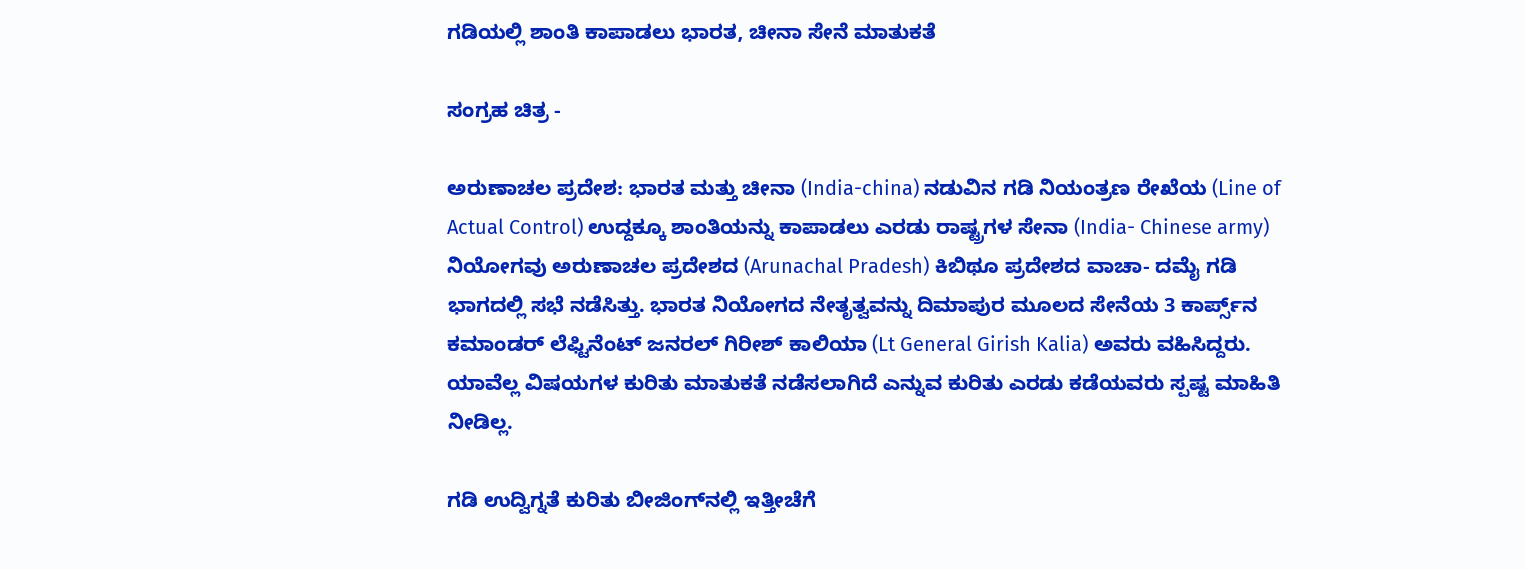ಗಡಿಯಲ್ಲಿ ಶಾಂತಿ ಕಾಪಾಡಲು ಭಾರತ, ಚೀನಾ ಸೇನೆ ಮಾತುಕತೆ

ಸಂಗ್ರಹ ಚಿತ್ರ -

ಅರುಣಾಚಲ ಪ್ರದೇಶ: ಭಾರತ ಮತ್ತು ಚೀನಾ (India-china) ನಡುವಿನ ಗಡಿ ನಿಯಂತ್ರಣ ರೇಖೆಯ (Line of Actual Control) ಉದ್ದಕ್ಕೂ ಶಾಂತಿಯನ್ನು ಕಾಪಾಡಲು ಎರಡು ರಾಷ್ಟ್ರಗಳ ಸೇನಾ (India- Chinese army) ನಿಯೋಗವು ಅರುಣಾಚಲ ಪ್ರದೇಶದ (Arunachal Pradesh) ಕಿಬಿಥೂ ಪ್ರದೇಶದ ವಾಚಾ- ದಮೈ ಗಡಿ ಭಾಗದಲ್ಲಿ ಸಭೆ ನಡೆಸಿತ್ತು. ಭಾರತ ನಿಯೋಗದ ನೇತೃತ್ವವನ್ನು ದಿಮಾಪುರ ಮೂಲದ ಸೇನೆಯ 3 ಕಾರ್ಪ್ಸ್‌ನ ಕಮಾಂಡರ್ ಲೆಫ್ಟಿನೆಂಟ್ ಜನರಲ್ ಗಿರೀಶ್ ಕಾಲಿಯಾ (Lt General Girish Kalia) ಅವರು ವಹಿಸಿದ್ದರು. ಯಾವೆಲ್ಲ ವಿಷಯಗಳ ಕುರಿತು ಮಾತುಕತೆ ನಡೆಸಲಾಗಿದೆ ಎನ್ನುವ ಕುರಿತು ಎರಡು ಕಡೆಯವರು ಸ್ಪಷ್ಟ ಮಾಹಿತಿ ನೀಡಿಲ್ಲ.

ಗಡಿ ಉದ್ವಿಗ್ನತೆ ಕುರಿತು ಬೀಜಿಂಗ್‌ನಲ್ಲಿ ಇತ್ತೀಚೆಗೆ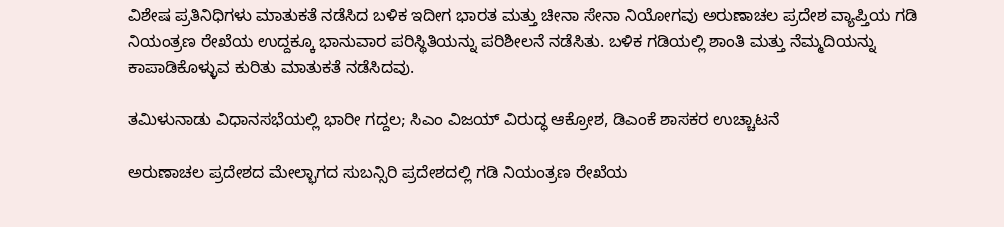ವಿಶೇಷ ಪ್ರತಿನಿಧಿಗಳು ಮಾತುಕತೆ ನಡೆಸಿದ ಬಳಿಕ ಇದೀಗ ಭಾರತ ಮತ್ತು ಚೀನಾ ಸೇನಾ ನಿಯೋಗವು ಅರುಣಾಚಲ ಪ್ರದೇಶ ವ್ಯಾಪ್ತಿಯ ಗಡಿ ನಿಯಂತ್ರಣ ರೇಖೆಯ ಉದ್ದಕ್ಕೂ ಭಾನುವಾರ ಪರಿಸ್ಥಿತಿಯನ್ನು ಪರಿಶೀಲನೆ ನಡೆಸಿತು. ಬಳಿಕ ಗಡಿಯಲ್ಲಿ ಶಾಂತಿ ಮತ್ತು ನೆಮ್ಮದಿಯನ್ನು ಕಾಪಾಡಿಕೊಳ್ಳುವ ಕುರಿತು ಮಾತುಕತೆ ನಡೆಸಿದವು.

ತಮಿಳುನಾಡು ವಿಧಾನಸಭೆಯಲ್ಲಿ ಭಾರೀ ಗದ್ದಲ; ಸಿಎಂ ವಿಜಯ್‌ ವಿರುದ್ಧ ಆಕ್ರೋಶ, ಡಿಎಂಕೆ ಶಾಸಕರ ಉಚ್ಚಾಟನೆ

ಅರುಣಾಚಲ ಪ್ರದೇಶದ ಮೇಲ್ಭಾಗದ ಸುಬನ್ಸಿರಿ ಪ್ರದೇಶದಲ್ಲಿ ಗಡಿ ನಿಯಂತ್ರಣ ರೇಖೆಯ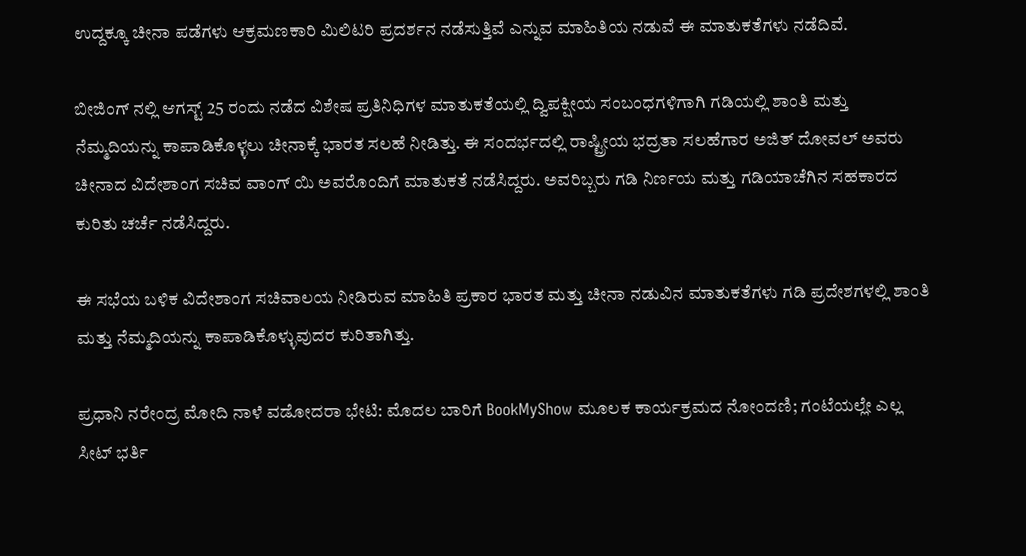ಉದ್ದಕ್ಕೂ ಚೀನಾ ಪಡೆಗಳು ಆಕ್ರಮಣಕಾರಿ ಮಿಲಿಟರಿ ಪ್ರದರ್ಶನ ನಡೆಸುತ್ತಿವೆ ಎನ್ನುವ ಮಾಹಿತಿಯ ನಡುವೆ ಈ ಮಾತುಕತೆಗಳು ನಡೆದಿವೆ.

ಬೀಜಿಂಗ್ ನಲ್ಲಿ ಆಗಸ್ಟ್ 25 ರಂದು ನಡೆದ ವಿಶೇಷ ಪ್ರತಿನಿಧಿಗಳ ಮಾತುಕತೆಯಲ್ಲಿ ದ್ವಿಪಕ್ಷೀಯ ಸಂಬಂಧಗಳಿಗಾಗಿ ಗಡಿಯಲ್ಲಿ ಶಾಂತಿ ಮತ್ತು ನೆಮ್ಮದಿಯನ್ನು ಕಾಪಾಡಿಕೊಳ್ಳಲು ಚೀನಾಕ್ಕೆ ಭಾರತ ಸಲಹೆ ನೀಡಿತ್ತು. ಈ ಸಂದರ್ಭದಲ್ಲಿ ರಾಷ್ಟ್ರೀಯ ಭದ್ರತಾ ಸಲಹೆಗಾರ ಅಜಿತ್ ದೋವಲ್ ಅವರು ಚೀನಾದ ವಿದೇಶಾಂಗ ಸಚಿವ ವಾಂಗ್ ಯಿ ಅವರೊಂದಿಗೆ ಮಾತುಕತೆ ನಡೆಸಿದ್ದರು. ಅವರಿಬ್ಬರು ಗಡಿ ನಿರ್ಣಯ ಮತ್ತು ಗಡಿಯಾಚೆಗಿನ ಸಹಕಾರದ ಕುರಿತು ಚರ್ಚೆ ನಡೆಸಿದ್ದರು.

ಈ ಸಭೆಯ ಬಳಿಕ ವಿದೇಶಾಂಗ ಸಚಿವಾಲಯ ನೀಡಿರುವ ಮಾಹಿತಿ ಪ್ರಕಾರ ಭಾರತ ಮತ್ತು ಚೀನಾ ನಡುವಿನ ಮಾತುಕತೆಗಳು ಗಡಿ ಪ್ರದೇಶಗಳಲ್ಲಿ ಶಾಂತಿ ಮತ್ತು ನೆಮ್ಮದಿಯನ್ನು ಕಾಪಾಡಿಕೊಳ್ಳುವುದರ ಕುರಿತಾಗಿತ್ತು.

ಪ್ರಧಾನಿ ನರೇಂದ್ರ ಮೋದಿ ನಾಳೆ ವಡೋದರಾ ಭೇಟಿ: ಮೊದಲ ಬಾರಿಗೆ BookMyShow ಮೂಲಕ ಕಾರ್ಯಕ್ರಮದ ನೋಂದಣಿ; ಗಂಟೆಯಲ್ಲೇ ಎಲ್ಲ ಸೀಟ್ ಭರ್ತಿ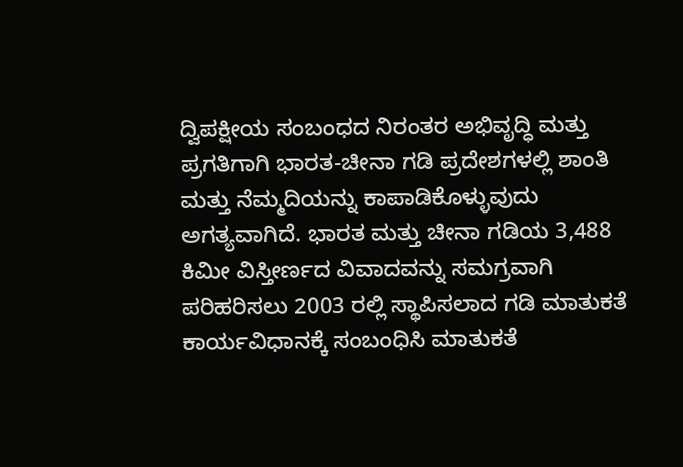ದ್ವಿಪಕ್ಷೀಯ ಸಂಬಂಧದ ನಿರಂತರ ಅಭಿವೃದ್ಧಿ ಮತ್ತು ಪ್ರಗತಿಗಾಗಿ ಭಾರತ-ಚೀನಾ ಗಡಿ ಪ್ರದೇಶಗಳಲ್ಲಿ ಶಾಂತಿ ಮತ್ತು ನೆಮ್ಮದಿಯನ್ನು ಕಾಪಾಡಿಕೊಳ್ಳುವುದು ಅಗತ್ಯವಾಗಿದೆ. ಭಾರತ ಮತ್ತು ಚೀನಾ ಗಡಿಯ 3,488 ಕಿಮೀ ವಿಸ್ತೀರ್ಣದ ವಿವಾದವನ್ನು ಸಮಗ್ರವಾಗಿ ಪರಿಹರಿಸಲು 2003 ರಲ್ಲಿ ಸ್ಥಾಪಿಸಲಾದ ಗಡಿ ಮಾತುಕತೆ ಕಾರ್ಯವಿಧಾನಕ್ಕೆ ಸಂಬಂಧಿಸಿ ಮಾತುಕತೆ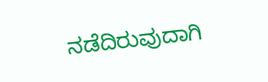ನಡೆದಿರುವುದಾಗಿ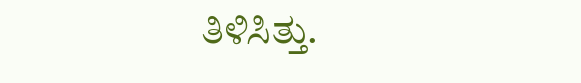ತಿಳಿಸಿತ್ತು.